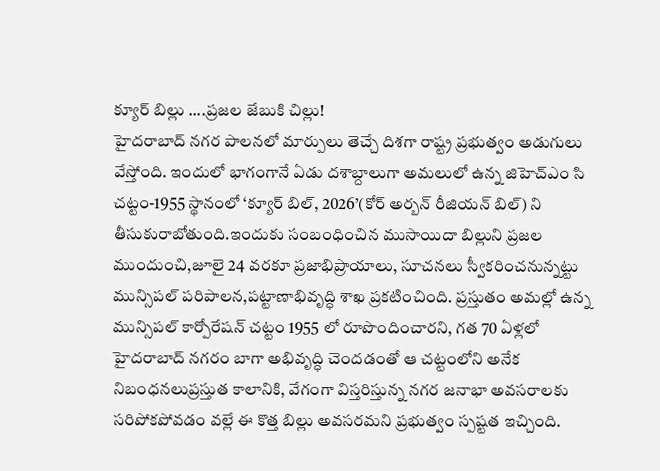క్యూర్ బిల్లు ....ప్రజల జేబుకి చిల్లు!
హైదరాబాద్ నగర పాలనలో మార్పులు తెచ్చే దిశగా రాష్ట్ర ప్రభుత్వం అడుగులు వేస్తోంది. ఇందులో భాగంగానే ఏడు దశాబ్దాలుగా అమలులో ఉన్న జిహెచ్ఎం సి చట్టం-1955 స్థానంలో ‘క్యూర్ బిల్, 2026’(కోర్ అర్బన్ రీజియన్ బిల్) ని తీసుకురాబోతుంది.ఇందుకు సంబంధించిన ముసాయిదా బిల్లుని ప్రజల ముందుంచి,జూలై 24 వరకూ ప్రజాభిప్రాయాలు, సూచనలు స్వీకరించనున్నట్టు మున్సిపల్ పరిపాలన,పట్టాణాభివృద్ధి శాఖ ప్రకటించింది. ప్రస్తుతం అమల్లో ఉన్న మున్సిపల్ కార్పోరేషన్ చట్టం 1955 లో రూపొందించారని, గత 70 ఏళ్లలో హైదరాబాద్ నగరం బాగా అభివృద్ధి చెందడంతో ఆ చట్టంలోని అనేక నిబంధనలుప్రస్తుత కాలానికి, వేగంగా విస్తరిస్తున్న నగర జనాభా అవసరాలకు సరిపోకపోవడం వల్లే ఈ కొత్త బిల్లు అవసరమని ప్రభుత్వం స్పష్టత ఇచ్చింది.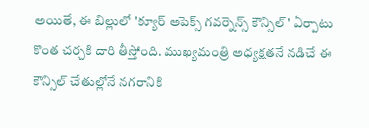అయితే, ఈ బిల్లులో 'క్యూర్ అపెక్స్ గవర్నెన్స్ కౌన్సిల్' ఏర్పాటు కొంత చర్చకి దారి తీస్తోంది. ముఖ్యమంత్రి అధ్యక్షతనే నడిచే ఈ కౌన్సిల్ చేతుల్లోనే నగరానికి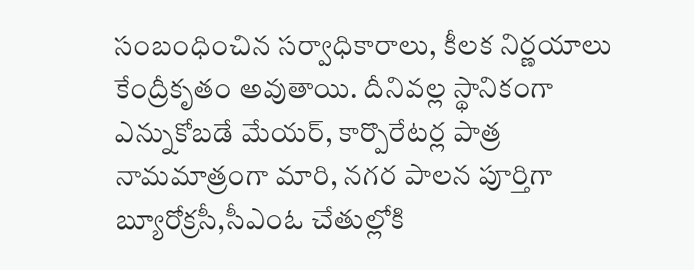సంబంధించిన సర్వాధికారాలు, కీలక నిర్ణయాలు కేంద్రీకృతం అవుతాయి. దీనివల్ల స్థానికంగా ఎన్నుకోబడే మేయర్, కార్పొరేటర్ల పాత్ర నామమాత్రంగా మారి, నగర పాలన పూర్తిగా బ్యూరోక్రసీ,సీఎంఓ చేతుల్లోకి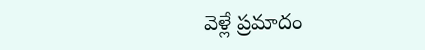వెళ్లే ప్రమాదం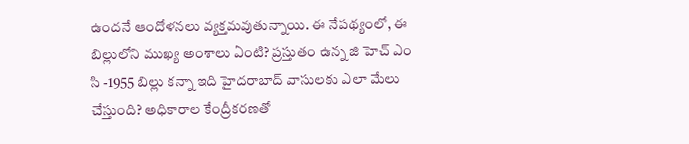ఉందనే ఆందోళనలు వ్యక్తమవుతున్నాయి. ఈ నేపథ్యంలో, ఈ బిల్లులోని ముఖ్య అంశాలు ఏంటి? ప్రస్తుతం ఉన్న జి హెచ్ ఎం సి -1955 బిల్లు కన్నా ఇది హైదరాబాద్ వాసులకు ఎలా మేలు చేస్తుంది? అధికారాల కేంద్రీకరణతో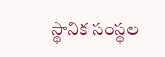స్థానిక సంస్థల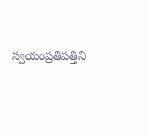స్వయంప్రతిపత్తిని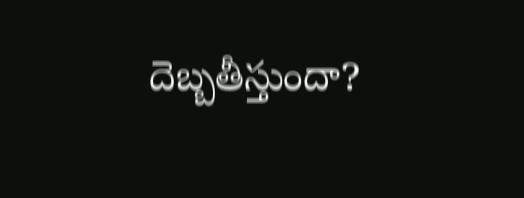దెబ్బతీస్తుందా?